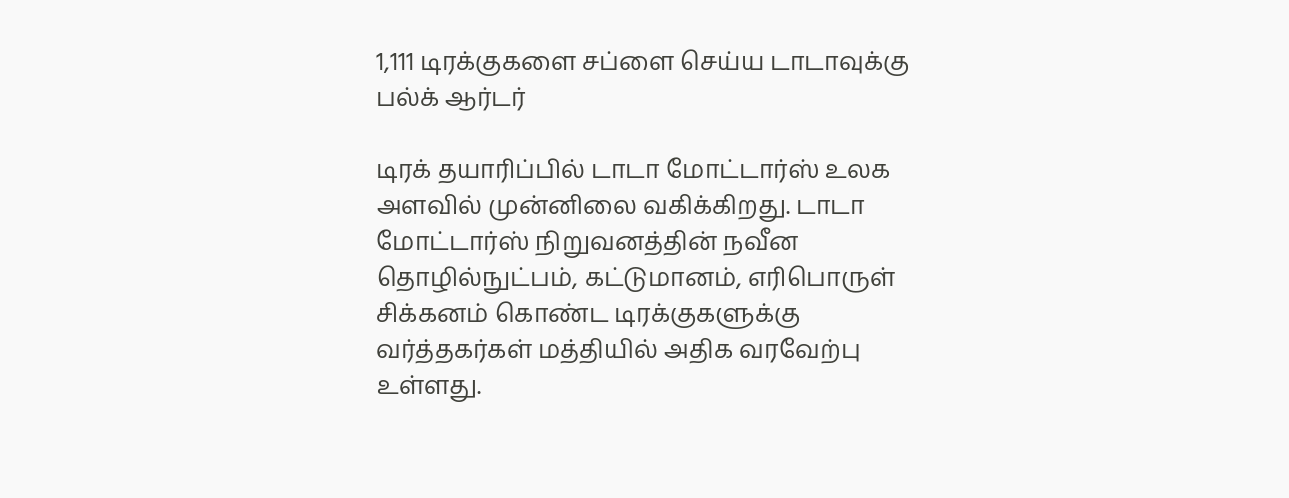1,111 டிரக்குகளை சப்ளை செய்ய டாடாவுக்கு பல்க் ஆர்டர்

டிரக் தயாரிப்பில் டாடா மோட்டார்ஸ் உலக அளவில் முன்னிலை வகிக்கிறது. டாடா மோட்டார்ஸ் நிறுவனத்தின் நவீன தொழில்நுட்பம், கட்டுமானம், எரிபொருள் சிக்கனம் கொண்ட டிரக்குகளுக்கு வர்த்தகர்கள் மத்தியில் அதிக வரவேற்பு உள்ளது.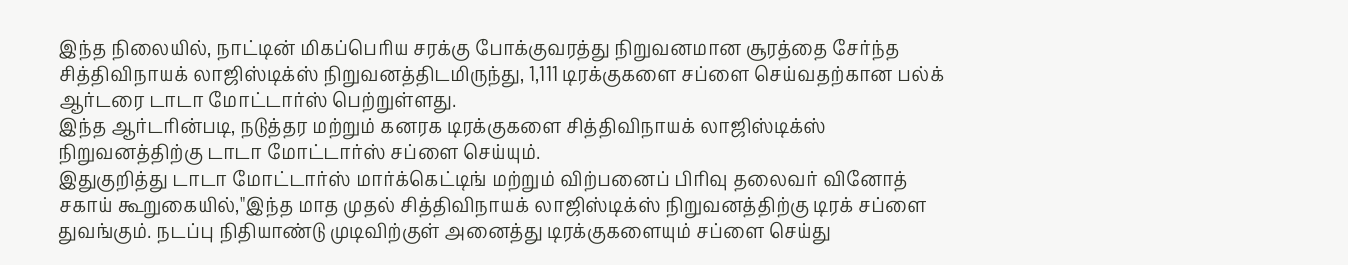இந்த நிலையில், நாட்டின் மிகப்பெரிய சரக்கு போக்குவரத்து நிறுவனமான சூரத்தை சேர்ந்த சித்திவிநாயக் லாஜிஸ்டிக்ஸ் நிறுவனத்திடமிருந்து, 1,111 டிரக்குகளை சப்ளை செய்வதற்கான பல்க் ஆர்டரை டாடா மோட்டார்ஸ் பெற்றுள்ளது.
இந்த ஆர்டரின்படி, நடுத்தர மற்றும் கனரக டிரக்குகளை சித்திவிநாயக் லாஜிஸ்டிக்ஸ் நிறுவனத்திற்கு டாடா மோட்டார்ஸ் சப்ளை செய்யும்.
இதுகுறித்து டாடா மோட்டார்ஸ் மார்க்கெட்டிங் மற்றும் விற்பனைப் பிரிவு தலைவர் வினோத் சகாய் கூறுகையில்,"இந்த மாத முதல் சித்திவிநாயக் லாஜிஸ்டிக்ஸ் நிறுவனத்திற்கு டிரக் சப்ளை துவங்கும். நடப்பு நிதியாண்டு முடிவிற்குள் அனைத்து டிரக்குகளையும் சப்ளை செய்து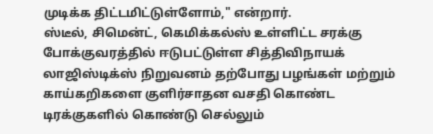முடிக்க திட்டமிட்டுள்ளோம்," என்றார்.
ஸ்டீல், சிமென்ட், கெமிக்கல்ஸ் உள்ளிட்ட சரக்கு போக்குவரத்தில் ஈடுபட்டுள்ள சித்திவிநாயக் லாஜிஸ்டிக்ஸ் நிறுவனம் தற்போது பழங்கள் மற்றும் காய்கறிகளை குளிர்சாதன வசதி கொண்ட டிரக்குகளில் கொண்டு செல்லும்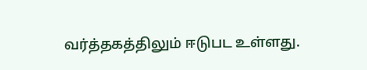வர்த்தகத்திலும் ஈடுபட உள்ளது.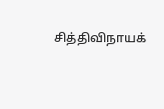சித்திவிநாயக்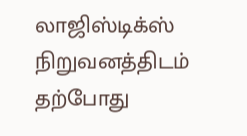லாஜிஸ்டிக்ஸ் நிறுவனத்திடம் தற்போது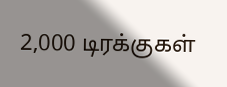2,000 டிரக்குகள்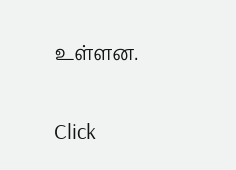உள்ளன.


Click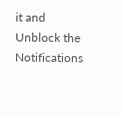it and Unblock the Notifications